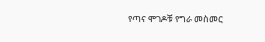የጣና ሞገዶቹ የግራ መስመር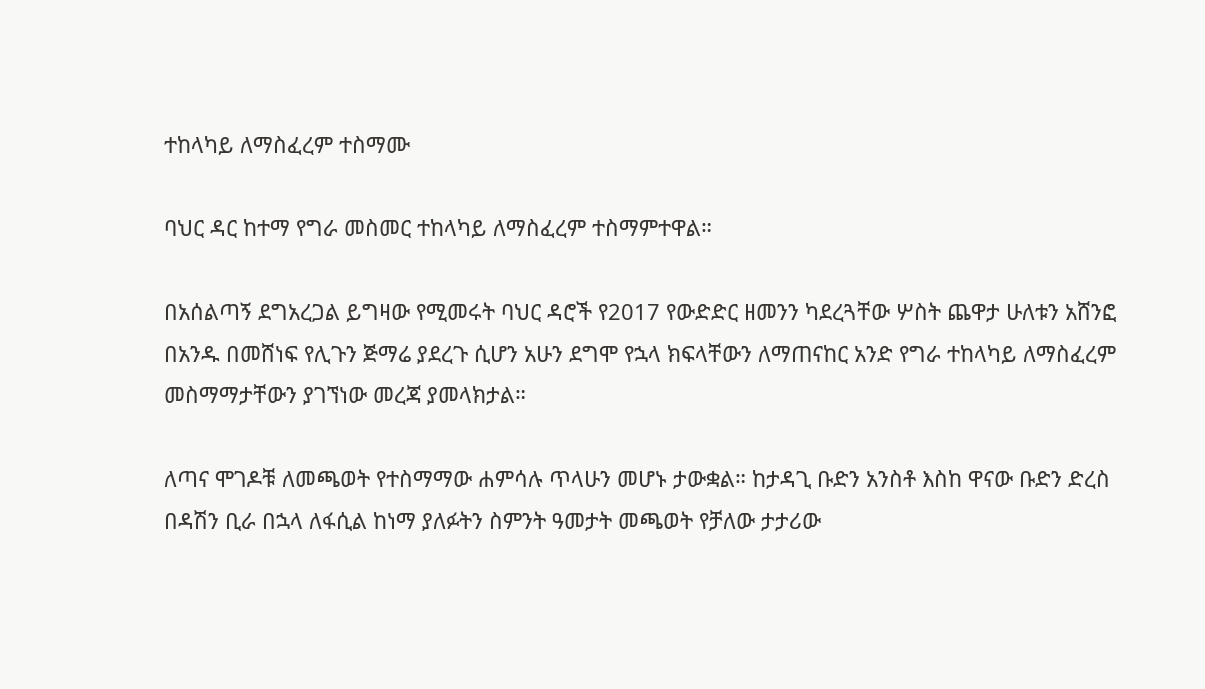ተከላካይ ለማስፈረም ተስማሙ

ባህር ዳር ከተማ የግራ መስመር ተከላካይ ለማስፈረም ተስማምተዋል።

በአሰልጣኝ ደግአረጋል ይግዛው የሚመሩት ባህር ዳሮች የ2017 የውድድር ዘመንን ካደረጓቸው ሦስት ጨዋታ ሁለቱን አሸንፎ በአንዱ በመሸነፍ የሊጉን ጅማሬ ያደረጉ ሲሆን አሁን ደግሞ የኋላ ክፍላቸውን ለማጠናከር አንድ የግራ ተከላካይ ለማስፈረም መስማማታቸውን ያገኘነው መረጃ ያመላክታል።

ለጣና ሞገዶቹ ለመጫወት የተስማማው ሐምሳሉ ጥላሁን መሆኑ ታውቋል። ከታዳጊ ቡድን አንስቶ እስከ ዋናው ቡድን ድረስ በዳሽን ቢራ በኋላ ለፋሲል ከነማ ያለፉትን ስምንት ዓመታት መጫወት የቻለው ታታሪው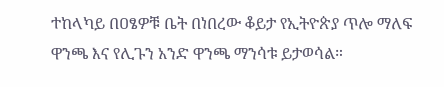ተከላካይ በዐፄዎቹ ቤት በነበረው ቆይታ የኢትዮጵያ ጥሎ ማለፍ ዋንጫ እና የሊጉን አንድ ዋንጫ ማንሳቱ ይታወሳል።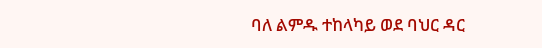ባለ ልምዱ ተከላካይ ወደ ባህር ዳር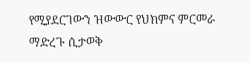የሚያደርገውን ዝውውር የህክምና ምርመራ ማድረጉ ሲታወቅ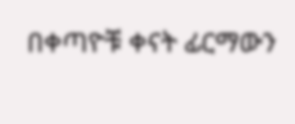በቀጣዮቹ ቀናት ፊርማውን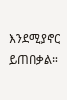እንደሚያኖር ይጠበቃል።